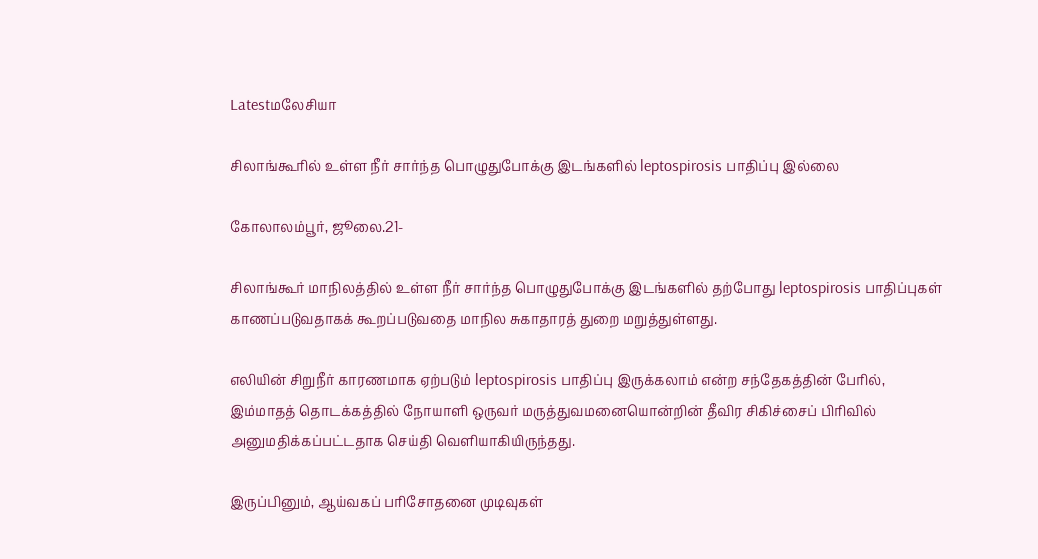Latestமலேசியா

சிலாங்கூரில் உள்ள நீர் சார்ந்த பொழுதுபோக்கு இடங்களில் leptospirosis பாதிப்பு இல்லை

கோலாலம்பூர், ஜூலை.21-

சிலாங்கூர் மாநிலத்தில் உள்ள நீர் சார்ந்த பொழுதுபோக்கு இடங்களில் தற்போது leptospirosis பாதிப்புகள் காணப்படுவதாகக் கூறப்படுவதை மாநில சுகாதாரத் துறை மறுத்துள்ளது.

எலியின் சிறுநீர் காரணமாக ஏற்படும் leptospirosis பாதிப்பு இருக்கலாம் என்ற சந்தேகத்தின் பேரில், இம்மாதத் தொடக்கத்தில் நோயாளி ஒருவர் மருத்துவமனையொன்றின் தீவிர சிகிச்சைப் பிரிவில் அனுமதிக்கப்பட்டதாக செய்தி வெளியாகியிருந்தது.

இருப்பினும், ஆய்வகப் பரிசோதனை முடிவுகள்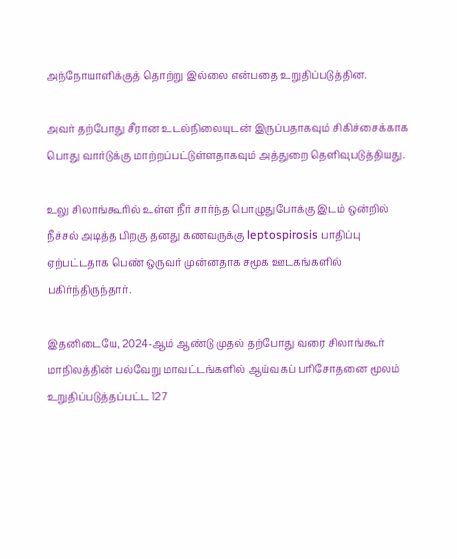அந்நோயாளிக்குத் தொற்று இல்லை என்பதை உறுதிப்படுத்தின.

அவர் தற்போது சீரான உடல்நிலையுடன் இருப்பதாகவும் சிகிச்சைக்காக பொது வார்டுக்கு மாற்றப்பட்டுள்ளதாகவும் அத்துறை தெளிவுபடுத்தியது.

உலு சிலாங்கூரில் உள்ள நீர் சார்ந்த பொழுதுபோக்கு இடம் ஒன்றில் நீச்சல் அடித்த பிறகு தனது கணவருக்கு leptospirosis பாதிப்பு ஏற்பட்டதாக பெண் ஒருவர் முன்னதாக சமூக ஊடகங்களில் பகிர்ந்திருந்தார்.

இதனிடையே, 2024-ஆம் ஆண்டு முதல் தற்போது வரை சிலாங்கூர் மாநிலத்தின் பல்வேறு மாவட்டங்களில் ஆய்வகப் பரிசோதனை மூலம் உறுதிப்படுத்தப்பட்ட 127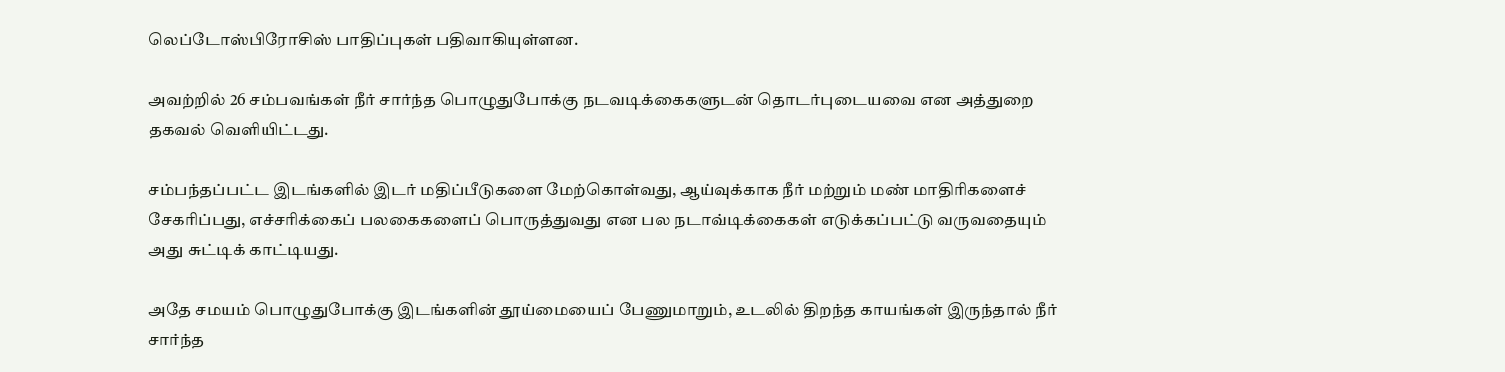லெப்டோஸ்பிரோசிஸ் பாதிப்புகள் பதிவாகியுள்ளன.

அவற்றில் 26 சம்பவங்கள் நீர் சார்ந்த பொழுதுபோக்கு நடவடிக்கைகளுடன் தொடர்புடையவை என அத்துறை தகவல் வெளியிட்டது.

சம்பந்தப்பட்ட இடங்களில் இடர் மதிப்பீடுகளை மேற்கொள்வது, ஆய்வுக்காக நீர் மற்றும் மண் மாதிரிகளைச் சேகரிப்பது, எச்சரிக்கைப் பலகைகளைப் பொருத்துவது என பல நடாவ்டிக்கைகள் எடுக்கப்பட்டு வருவதையும் அது சுட்டிக் காட்டியது.

அதே சமயம் பொழுதுபோக்கு இடங்களின் தூய்மையைப் பேணுமாறும், உடலில் திறந்த காயங்கள் இருந்தால் நீர் சார்ந்த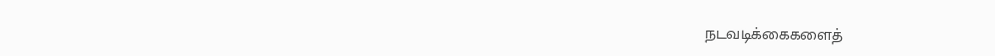நடவடிக்கைகளைத்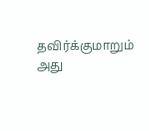தவிர்க்குமாறும் அது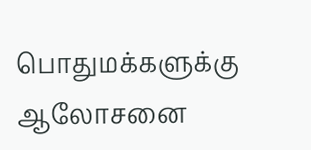பொதுமக்களுக்கு ஆலோசனை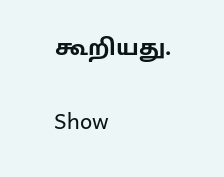கூறியது.

Show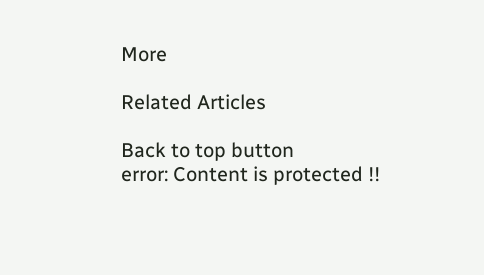More

Related Articles

Back to top button
error: Content is protected !!